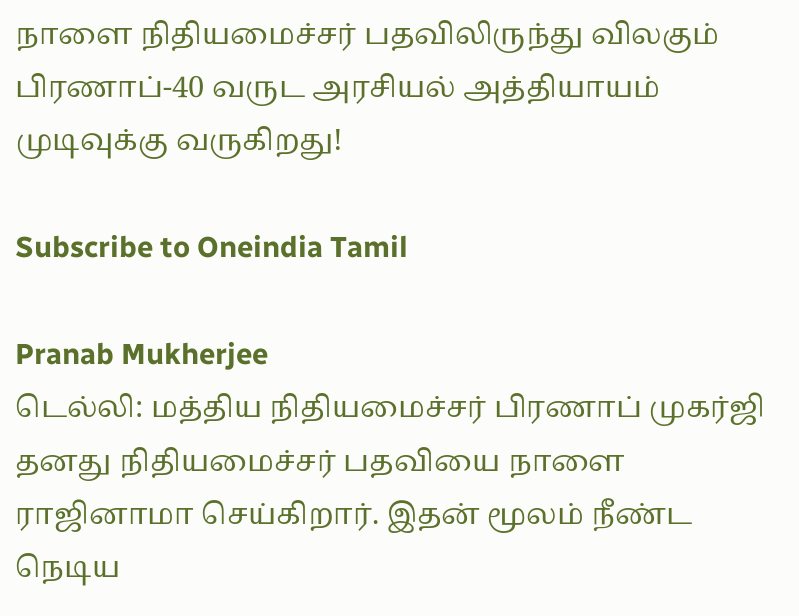நாளை நிதியமைச்சர் பதவிலிருந்து விலகும் பிரணாப்-40 வருட அரசியல் அத்தியாயம் முடிவுக்கு வருகிறது!

Subscribe to Oneindia Tamil

Pranab Mukherjee
டெல்லி: மத்திய நிதியமைச்சர் பிரணாப் முகர்ஜி தனது நிதியமைச்சர் பதவியை நாளை ராஜினாமா செய்கிறார். இதன் மூலம் நீண்ட நெடிய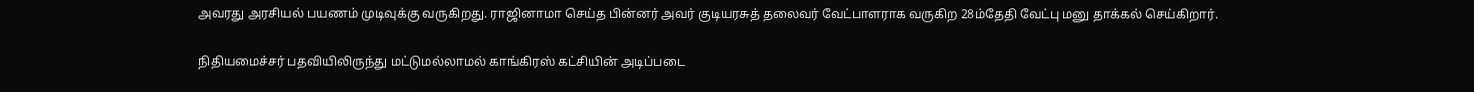அவரது அரசியல் பயணம் முடிவுக்கு வருகிறது. ராஜினாமா செய்த பின்னர் அவர் குடியரசுத் தலைவர் வேட்பாளராக வருகிற 28ம்தேதி வேட்பு மனு தாக்கல் செய்கிறார்.

நிதியமைச்சர் பதவியிலிருந்து மட்டுமல்லாமல் காங்கிரஸ் கட்சியின் அடிப்படை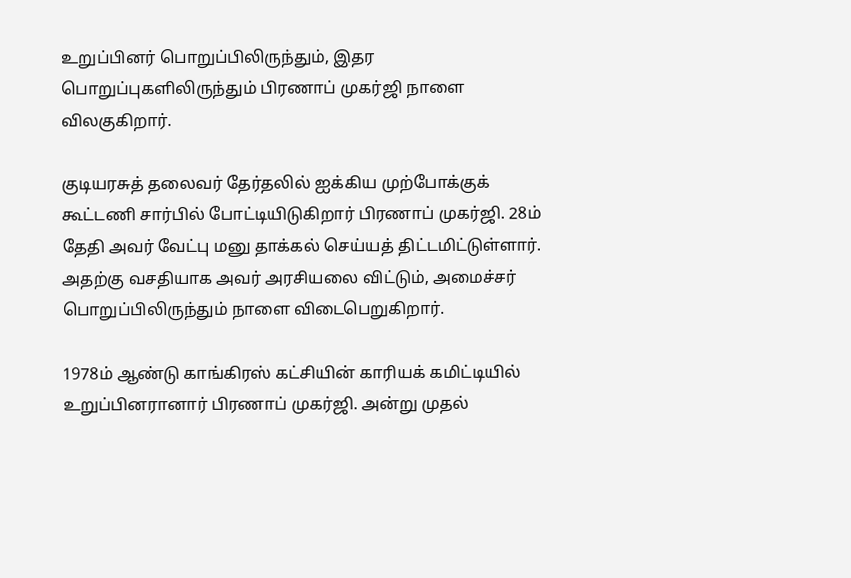உறுப்பினர் பொறுப்பிலிருந்தும், இதர பொறுப்புகளிலிருந்தும் பிரணாப் முகர்ஜி நாளை விலகுகிறார்.

குடியரசுத் தலைவர் தேர்தலில் ஐக்கிய முற்போக்குக் கூட்டணி சார்பில் போட்டியிடுகிறார் பிரணாப் முகர்ஜி. 28ம் தேதி அவர் வேட்பு மனு தாக்கல் செய்யத் திட்டமிட்டுள்ளார். அதற்கு வசதியாக அவர் அரசியலை விட்டும், அமைச்சர் பொறுப்பிலிருந்தும் நாளை விடைபெறுகிறார்.

1978ம் ஆண்டு காங்கிரஸ் கட்சியின் காரியக் கமிட்டியில் உறுப்பினரானார் பிரணாப் முகர்ஜி. அன்று முதல்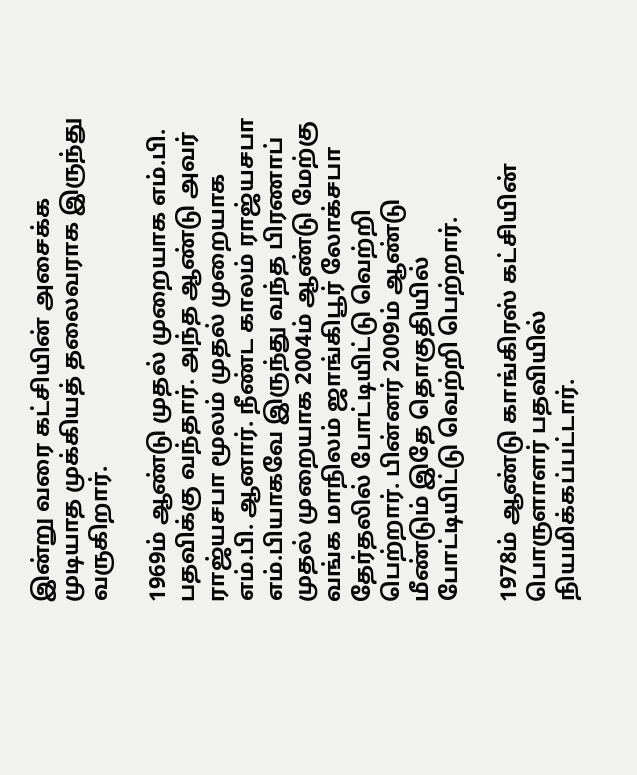இன்று வரை கட்சியின் அசைக்க முடியாத முக்கியத் தலைவராக இருந்து வருகிறார்.

1969ம் ஆண்டு முதல் முறையாக எம்.பி. பதவிக்கு வந்தார். அந்த ஆண்டு அவர் ராஜ்யசபா மூலம் முதல் முறையாக எம்.பி. ஆனார். நீண்ட காலம் ராஜ்யசபா எம்.பியாகவே இருந்து வந்த பிரணாப் முதல் முறையாக 2004ம் ஆண்டு மேற்கு வங்க மாநிலம் ஜாங்கிபூர் லோக்சபா தேர்தலில் போட்டியிட்டு வெற்றி பெற்றார். பின்னர் 2009ம் ஆண்டு மீண்டும் இதே தொகுதியில் போட்டியிட்டு வெற்றி பெற்றார்.

1978ம் ஆண்டு காங்கிரஸ் கட்சியின் பொருளாளர் பதவியில் நியமிக்கப்பட்டார்.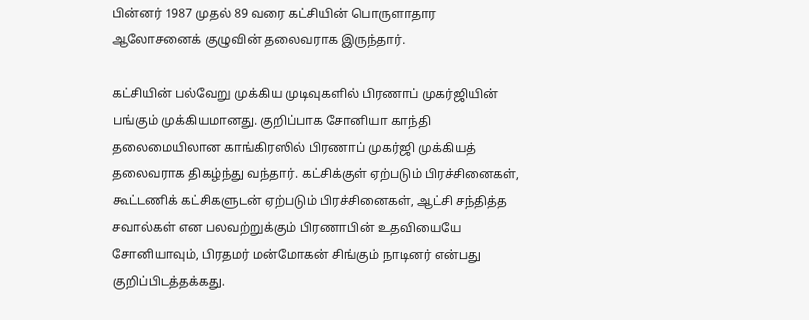பின்னர் 1987 முதல் 89 வரை கட்சியின் பொருளாதார ஆலோசனைக் குழுவின் தலைவராக இருந்தார்.

கட்சியின் பல்வேறு முக்கிய முடிவுகளில் பிரணாப் முகர்ஜியின் பங்கும் முக்கியமானது. குறிப்பாக சோனியா காந்தி தலைமையிலான காங்கிரஸில் பிரணாப் முகர்ஜி முக்கியத் தலைவராக திகழ்ந்து வந்தார். கட்சிக்குள் ஏற்படும் பிரச்சினைகள், கூட்டணிக் கட்சிகளுடன் ஏற்படும் பிரச்சினைகள், ஆட்சி சந்தித்த சவால்கள் என பலவற்றுக்கும் பிரணாபின் உதவியையே சோனியாவும், பிரதமர் மன்மோகன் சிங்கும் நாடினர் என்பது குறிப்பிடத்தக்கது.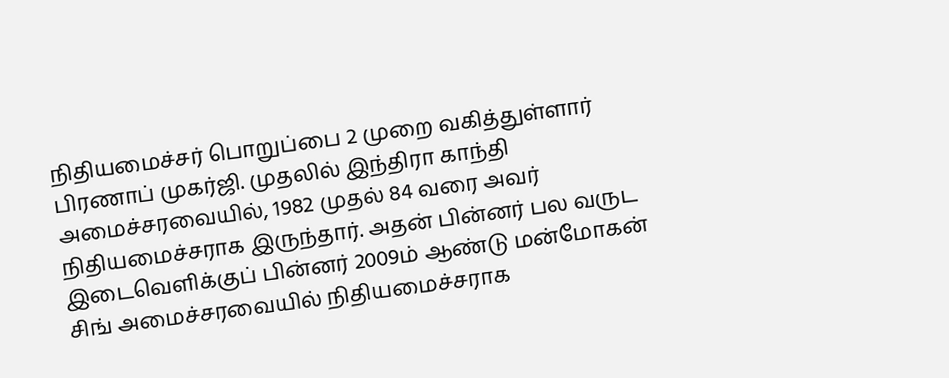நிதியமைச்சர் பொறுப்பை 2 முறை வகித்துள்ளார் பிரணாப் முகர்ஜி. முதலில் இந்திரா காந்தி அமைச்சரவையில், 1982 முதல் 84 வரை அவர் நிதியமைச்சராக இருந்தார். அதன் பின்னர் பல வருட இடைவெளிக்குப் பின்னர் 2009ம் ஆண்டு மன்மோகன் சிங் அமைச்சரவையில் நிதியமைச்சராக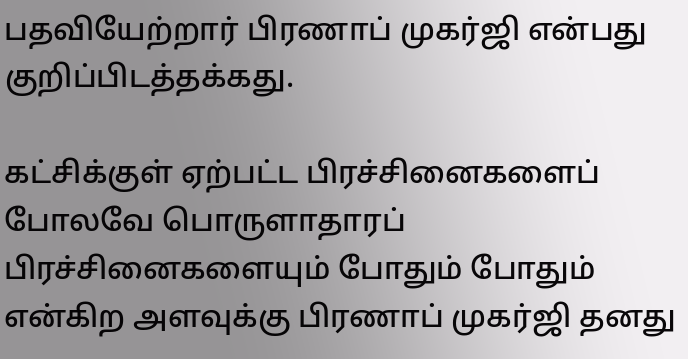பதவியேற்றார் பிரணாப் முகர்ஜி என்பது குறிப்பிடத்தக்கது.

கட்சிக்குள் ஏற்பட்ட பிரச்சினைகளைப் போலவே பொருளாதாரப் பிரச்சினைகளையும் போதும் போதும் என்கிற அளவுக்கு பிரணாப் முகர்ஜி தனது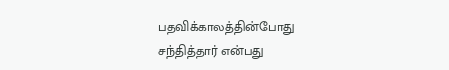பதவிக்காலத்தின்போது சந்தித்தார் என்பது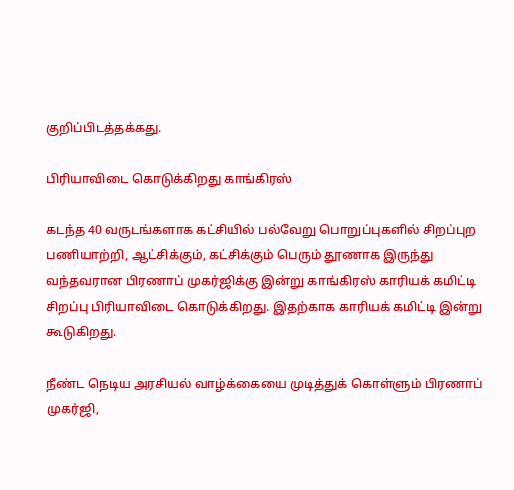குறிப்பிடத்தக்கது.

பிரியாவிடை கொடுக்கிறது காங்கிரஸ்

கடந்த 40 வருடங்களாக கட்சியில் பல்வேறு பொறுப்புகளில் சிறப்புற பணியாற்றி, ஆட்சிக்கும், கட்சிக்கும் பெரும் தூணாக இருந்து வந்தவரான பிரணாப் முகர்ஜிக்கு இன்று காங்கிரஸ் காரியக் கமிட்டி சிறப்பு பிரியாவிடை கொடுக்கிறது. இதற்காக காரியக் கமிட்டி இன்று கூடுகிறது.

நீண்ட நெடிய அரசியல் வாழ்க்கையை முடித்துக் கொள்ளும் பிரணாப் முகர்ஜி,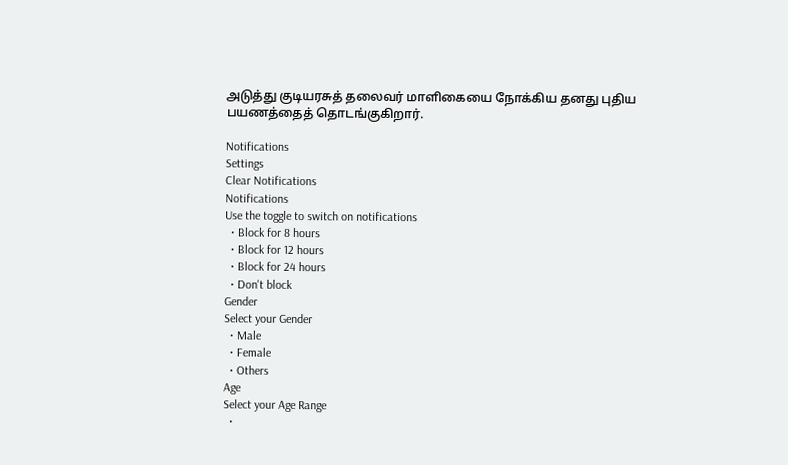அடுத்து குடியரசுத் தலைவர் மாளிகையை நோக்கிய தனது புதிய பயணத்தைத் தொடங்குகிறார்.

Notifications
Settings
Clear Notifications
Notifications
Use the toggle to switch on notifications
  • Block for 8 hours
  • Block for 12 hours
  • Block for 24 hours
  • Don't block
Gender
Select your Gender
  • Male
  • Female
  • Others
Age
Select your Age Range
  •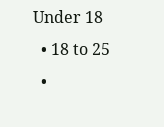Under 18
  • 18 to 25
  •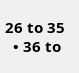26 to 35
  • 36 to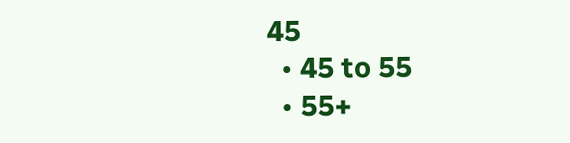45
  • 45 to 55
  • 55+